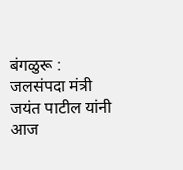बंगळुरू : जलसंपदा मंत्री जयंत पाटील यांनी आज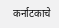कर्नाटकाचे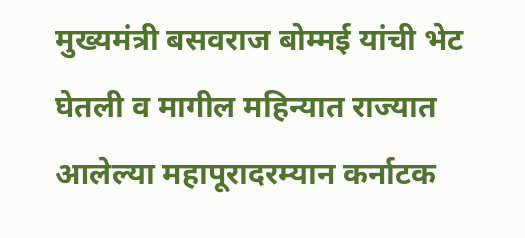मुख्यमंत्री बसवराज बोम्मई यांची भेट घेतली व मागील महिन्यात राज्यात आलेल्या महापूरादरम्यान कर्नाटक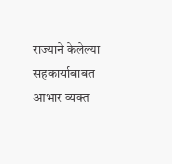राज्याने केलेल्या सहकार्याबाबत आभार व्यक्त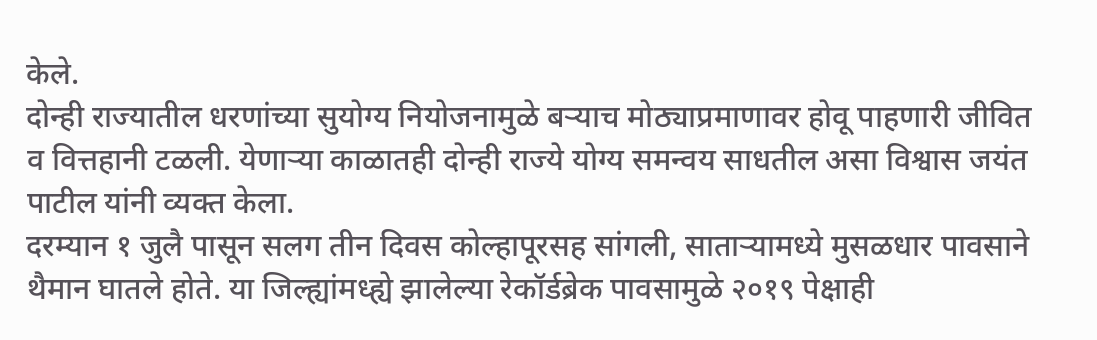केले.
दोन्ही राज्यातील धरणांच्या सुयोग्य नियोजनामुळे बऱ्याच मोठ्याप्रमाणावर होवू पाहणारी जीवित व वित्तहानी टळली. येणाऱ्या काळातही दोन्ही राज्ये योग्य समन्वय साधतील असा विश्वास जयंत पाटील यांनी व्यक्त केला.
दरम्यान १ जुलै पासून सलग तीन दिवस कोल्हापूरसह सांगली, साताऱ्यामध्ये मुसळधार पावसाने थैमान घातले होते. या जिल्ह्यांमध्ह्ये झालेल्या रेकॉर्डब्रेक पावसामुळे २०१९ पेक्षाही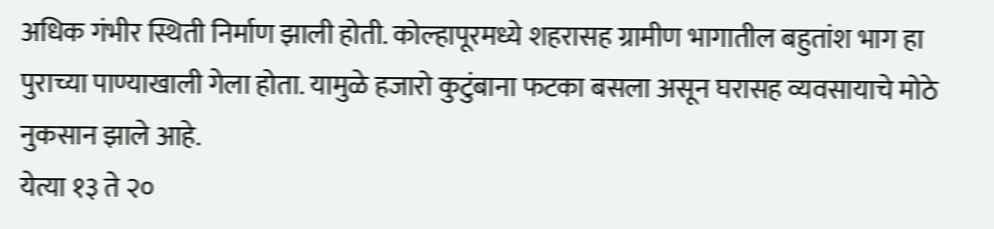अधिक गंभीर स्थिती निर्माण झाली होती. कोल्हापूरमध्ये शहरासह ग्रामीण भागातील बहुतांश भाग हा पुराच्या पाण्याखाली गेला होता. यामुळे हजारो कुटुंबाना फटका बसला असून घरासह व्यवसायाचे मोठे नुकसान झाले आहे.
येत्या १३ ते २०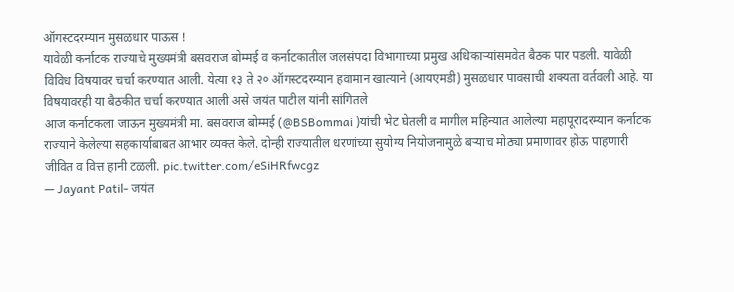ऑगस्टदरम्यान मुसळधार पाऊस !
यावेळी कर्नाटक राज्याचे मुख्यमंत्री बसवराज बोम्मई व कर्नाटकातील जलसंपदा विभागाच्या प्रमुख अधिकाऱ्यांसमवेत बैठक पार पडली. यावेळी विविध विषयावर चर्चा करण्यात आली. येत्या १३ ते २० ऑगस्टदरम्यान हवामान खात्याने (आयएमडी) मुसळधार पावसाची शक्यता वर्तवली आहे. या विषयावरही या बैठकीत चर्चा करण्यात आली असे जयंत पाटील यांनी सांगितले
आज कर्नाटकला जाऊन मुख्यमंत्री मा. बसवराज बोम्मई (@BSBommai )यांची भेट घेतली व मागील महिन्यात आलेल्या महापूरादरम्यान कर्नाटक राज्याने केलेल्या सहकार्याबाबत आभार व्यक्त केले. दोन्ही राज्यातील धरणांच्या सुयोग्य नियोजनामुळे बऱ्याच मोठ्या प्रमाणावर होऊ पाहणारी जीवित व वित्त हानी टळली. pic.twitter.com/eSiHRfwcgz
— Jayant Patil- जयंत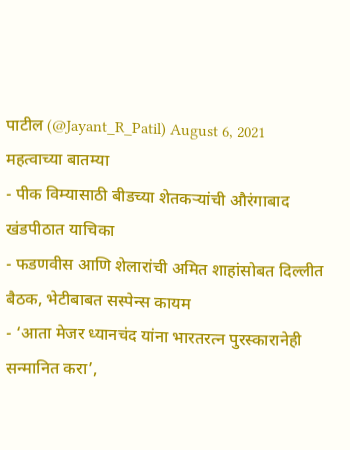पाटील (@Jayant_R_Patil) August 6, 2021
महत्वाच्या बातम्या
- पीक विम्यासाठी बीडच्या शेतकऱ्यांची औरंगाबाद खंडपीठात याचिका
- फडणवीस आणि शेलारांची अमित शाहांसोबत दिल्लीत बैठक, भेटीबाबत सस्पेन्स कायम
- ‘आता मेजर ध्यानचंद यांना भारतरत्न पुरस्कारानेही सन्मानित करा’,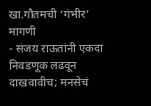खा.गौतमची ‘गंभीर’ मागणी
- संजय राऊतांनी एकदा निवडणूक लढवून दाखवावीच; मनसेचं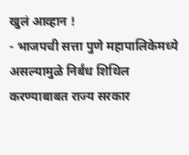खुलं आव्हान !
- भाजपची सत्ता पुणे महापालिकेमध्ये असल्यामुळे निर्बंध शिथिल करण्याबाबत राज्य सरकार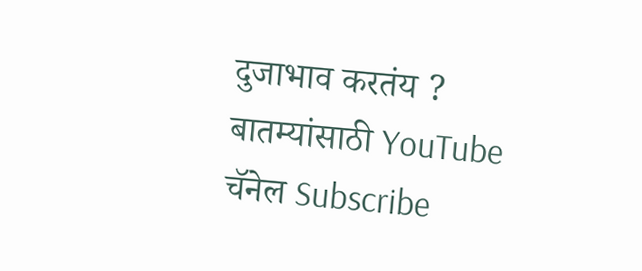दुजाभाव करतंय ?
बातम्यांसाठी YouTube चॅनेल Subscribe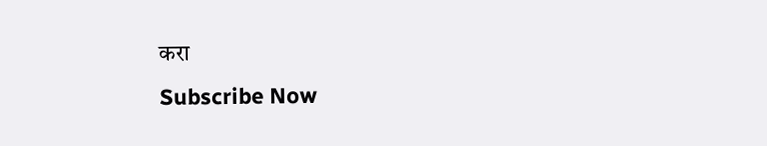करा
Subscribe Now